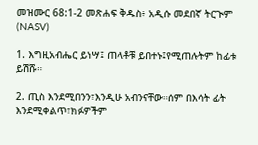መዝሙር 68:1-2 መጽሐፍ ቅዱስ፥ አዲሱ መደበኛ ትርጒም (NASV)

1. እግዚአብሔር ይነሣ፤ ጠላቶቹ ይበተኑ፤የሚጠሉትም ከፊቱ ይሽሹ።

2. ጢስ እንደሚበንን፣እንዲሁ አብንናቸው።ሰም በእሳት ፊት እንደሚቀልጥ፣ክፉዎችም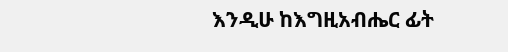እንዲሁ ከእግዚአብሔር ፊት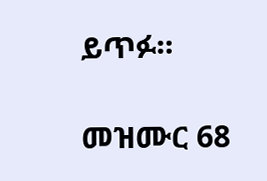ይጥፉ።

መዝሙር 68